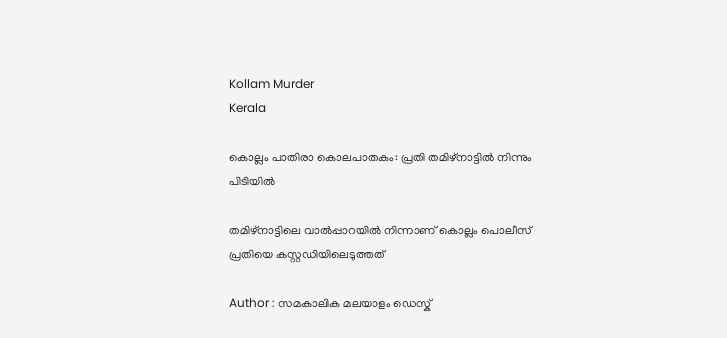Kollam Murder
Kerala

കൊല്ലം പാതിരാ കൊലപാതകം: പ്രതി തമിഴ്‌നാട്ടില്‍ നിന്നും പിടിയില്‍

തമിഴ്‌നാട്ടിലെ വാല്‍പ്പാറയില്‍ നിന്നാണ് കൊല്ലം പൊലീസ് പ്രതിയെ കസ്റ്റഡിയിലെടുത്തത്

Author : സമകാലിക മലയാളം ഡെസ്ക്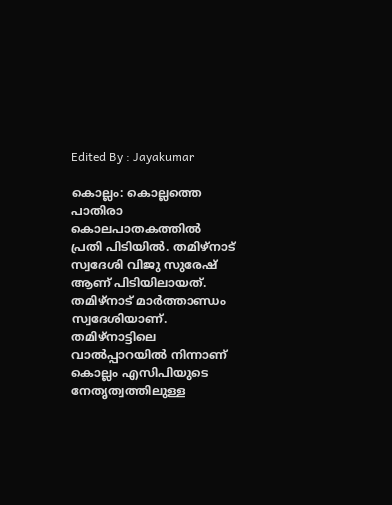Edited By : Jayakumar

കൊല്ലം: കൊല്ലത്തെ പാതിരാ കൊലപാതകത്തില്‍ പ്രതി പിടിയില്‍. തമിഴ്‌നാട് സ്വദേശി വിജു സുരേഷ് ആണ് പിടിയിലായത്. തമിഴ്‌നാട് മാര്‍ത്താണ്ഡം സ്വദേശിയാണ്. തമിഴ്‌നാട്ടിലെ വാല്‍പ്പാറയില്‍ നിന്നാണ് കൊല്ലം എസിപിയുടെ നേതൃത്വത്തിലുള്ള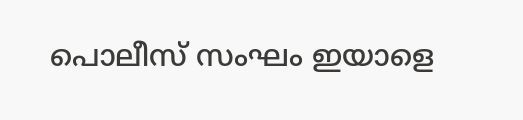പൊലീസ് സംഘം ഇയാളെ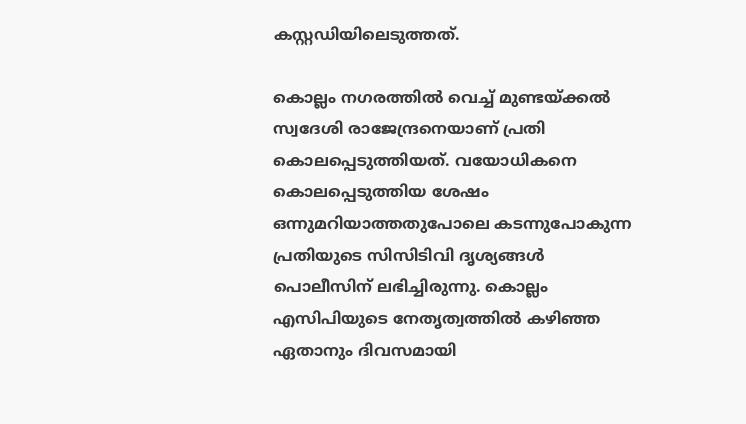കസ്റ്റഡിയിലെടുത്തത്.

കൊല്ലം നഗരത്തില്‍ വെച്ച് മുണ്ടയ്ക്കല്‍ സ്വദേശി രാജേന്ദ്രനെയാണ് പ്രതി കൊലപ്പെടുത്തിയത്. വയോധികനെ കൊലപ്പെടുത്തിയ ശേഷം ഒന്നുമറിയാത്തതുപോലെ കടന്നുപോകുന്ന പ്രതിയുടെ സിസിടിവി ദൃശ്യങ്ങള്‍ പൊലീസിന് ലഭിച്ചിരുന്നു. കൊല്ലം എസിപിയുടെ നേതൃത്വത്തില്‍ കഴിഞ്ഞ ഏതാനും ദിവസമായി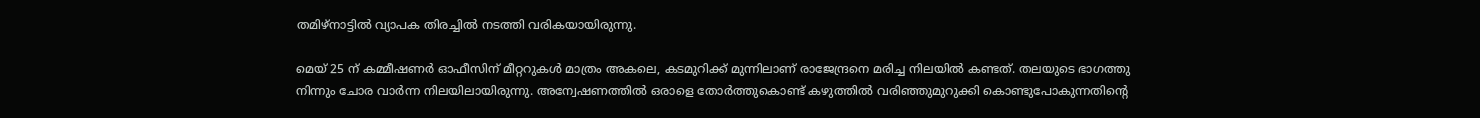തമിഴ്‌നാട്ടില്‍ വ്യാപക തിരച്ചില്‍ നടത്തി വരികയായിരുന്നു.

മെയ് 25 ന് കമ്മീഷണര്‍ ഓഫീസിന് മീറ്ററുകള്‍ മാത്രം അകലെ, കടമുറിക്ക് മുന്നിലാണ് രാജേന്ദ്രനെ മരിച്ച നിലയില്‍ കണ്ടത്. തലയുടെ ഭാഗത്തു നിന്നും ചോര വാര്‍ന്ന നിലയിലായിരുന്നു. അന്വേഷണത്തിൽ ഒരാളെ തോര്‍ത്തുകൊണ്ട് കഴുത്തില്‍ വരിഞ്ഞുമുറുക്കി കൊണ്ടുപോകുന്നതിന്റെ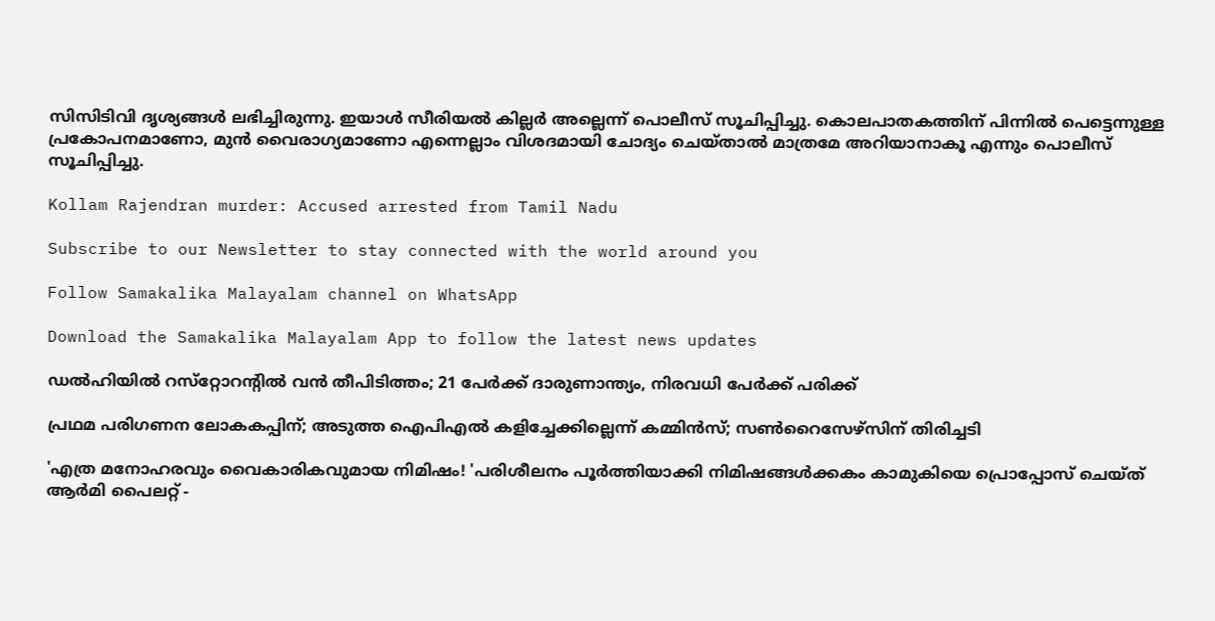സിസിടിവി ദൃശ്യങ്ങള്‍ ലഭിച്ചിരുന്നു. ഇയാൾ സീരിയൽ കില്ലർ അല്ലെന്ന് പൊലീസ് സൂചിപ്പിച്ചു. കൊലപാതകത്തിന് പിന്നിൽ പെട്ടെന്നുള്ള പ്രകോപനമാണോ, മുൻ വൈരാഗ്യമാണോ എന്നെല്ലാം വിശദമായി ചോദ്യം ചെയ്താൽ മാത്രമേ അറിയാനാകൂ എന്നും പൊലീസ് സൂചിപ്പിച്ചു.

Kollam Rajendran murder: Accused arrested from Tamil Nadu

Subscribe to our Newsletter to stay connected with the world around you

Follow Samakalika Malayalam channel on WhatsApp

Download the Samakalika Malayalam App to follow the latest news updates

ഡല്‍ഹിയില്‍ റസ്‌റ്റോറന്റില്‍ വൻ തീപിടിത്തം; 21 പേർക്ക് ദാരുണാന്ത്യം, നിരവധി പേര്‍ക്ക് പരിക്ക്

പ്രഥമ പരിഗണന ലോകകപ്പിന്; അടുത്ത ഐപിഎല്‍ കളിച്ചേക്കില്ലെന്ന് കമ്മിന്‍സ്; സണ്‍റൈസേഴ്‌സിന് തിരിച്ചടി

'എത്ര മനോഹരവും വൈകാരികവുമായ നിമിഷം! 'പരിശീലനം പൂര്‍ത്തിയാക്കി നിമിഷങ്ങള്‍ക്കകം കാമുകിയെ പ്രൊപ്പോസ് ചെയ്ത് ആര്‍മി പൈലറ്റ് -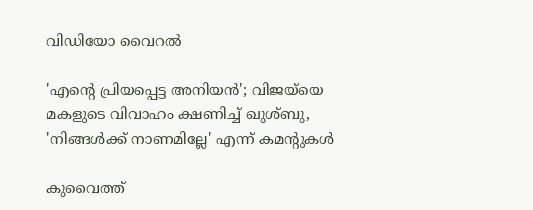വിഡിയോ വൈറല്‍

'എന്റെ പ്രിയപ്പെട്ട അനിയൻ'; വിജയ്‌യെ മകളുടെ വിവാഹം ക്ഷണിച്ച് ഖുശ്ബു, 'നിങ്ങൾക്ക് നാണമില്ലേ' എന്ന് കമന്റുകൾ

കുവൈത്ത്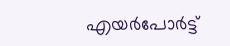എയര്‍പോര്‍ട്ട്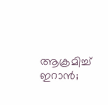ആക്രമിച്ച് ഇറാന്‍;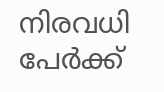നിരവധി പേര്‍ക്ക്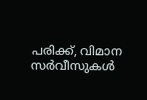പരിക്ക്, വിമാന സര്‍വീസുകള്‍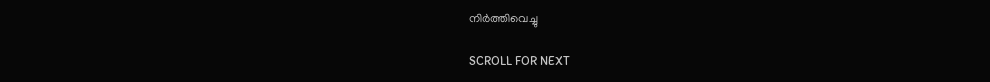നിര്‍ത്തിവെച്ചു

SCROLL FOR NEXT